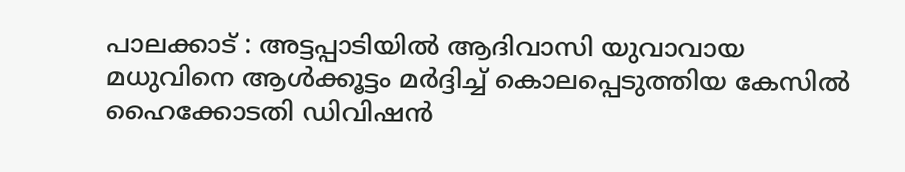പാലക്കാട് : അട്ടപ്പാടിയിൽ ആദിവാസി യുവാവായ മധുവിനെ ആൾക്കൂട്ടം മർദ്ദിച്ച് കൊലപ്പെടുത്തിയ കേസിൽ ഹൈക്കോടതി ഡിവിഷൻ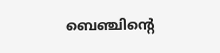ബെഞ്ചിന്റെ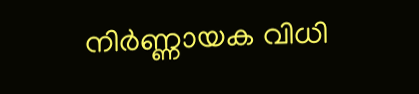നിർണ്ണായക വിധി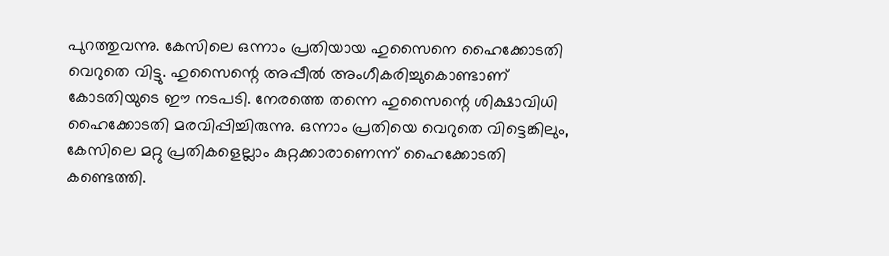പുറത്തുവന്നു. കേസിലെ ഒന്നാം പ്രതിയായ ഹുസൈനെ ഹൈക്കോടതി വെറുതെ വിട്ടു. ഹുസൈന്റെ അപ്പീൽ അംഗീകരിച്ചുകൊണ്ടാണ് കോടതിയുടെ ഈ നടപടി. നേരത്തെ തന്നെ ഹുസൈന്റെ ശിക്ഷാവിധി ഹൈക്കോടതി മരവിപ്പിച്ചിരുന്നു. ഒന്നാം പ്രതിയെ വെറുതെ വിട്ടെങ്കിലും, കേസിലെ മറ്റു പ്രതികളെല്ലാം കുറ്റക്കാരാണെന്ന് ഹൈക്കോടതി കണ്ടെത്തി.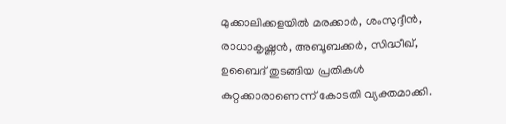മുക്കാലിക്കളയിൽ മരക്കാർ, ശംസുദ്ദീൻ, രാധാകൃഷ്ണൻ, അബൂബക്കർ, സിദ്ധീഖ്, ഉബൈദ് തുടങ്ങിയ പ്രതികൾ കുറ്റക്കാരാണെന്ന് കോടതി വ്യക്തമാക്കി.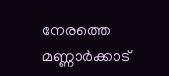നേരത്തെ മണ്ണാർക്കാട്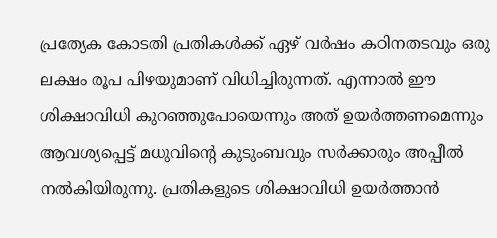പ്രത്യേക കോടതി പ്രതികൾക്ക് ഏഴ് വർഷം കഠിനതടവും ഒരു ലക്ഷം രൂപ പിഴയുമാണ് വിധിച്ചിരുന്നത്. എന്നാൽ ഈ ശിക്ഷാവിധി കുറഞ്ഞുപോയെന്നും അത് ഉയർത്തണമെന്നും ആവശ്യപ്പെട്ട് മധുവിന്റെ കുടുംബവും സർക്കാരും അപ്പീൽ നൽകിയിരുന്നു. പ്രതികളുടെ ശിക്ഷാവിധി ഉയർത്താൻ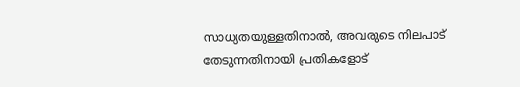സാധ്യതയുള്ളതിനാൽ, അവരുടെ നിലപാട് തേടുന്നതിനായി പ്രതികളോട്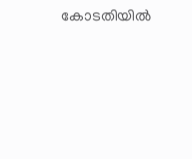കോടതിയിൽ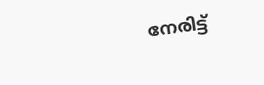നേരിട്ട്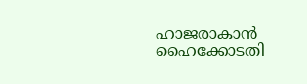ഹാജരാകാൻ ഹൈക്കോടതി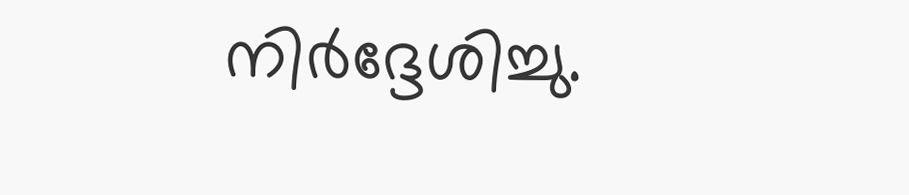നിർദ്ദേശിച്ചു.